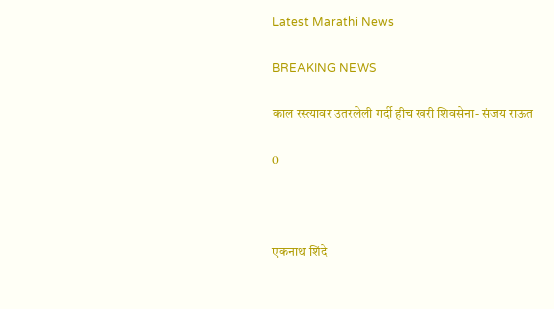Latest Marathi News

BREAKING NEWS

काल रस्त्यावर उतरलेली गर्दी हीच खरी शिवसेना- संजय राऊत

0



एकनाथ शिंदे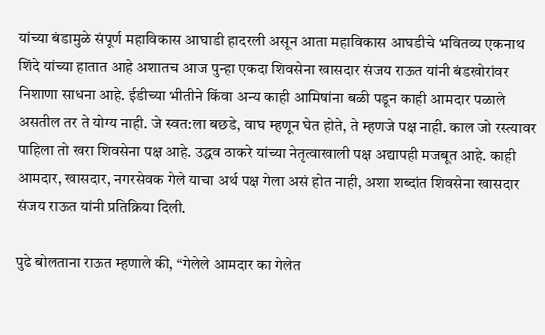यांच्या बंडामुळे संपूर्ण महाविकास आघाडी हादरली असून आता महाविकास आघडीचे भवितव्य एकनाथ शिंदे यांच्या हातात आहे अशातच आज पुन्हा एकदा शिवसेना खासदार संजय राऊत यांनी बंडखोरांवर निशाणा साधना आहे. ईडीच्या भीतीने किंवा अन्य काही आमिषांना बळी पडून काही आमदार पळाले असतील तर ते योग्य नाही. जे स्वत:ला बछडे, वाघ म्हणून घेत होते, ते म्हणजे पक्ष नाही. काल जो रस्त्यावर पाहिला तो खरा शिवसेना पक्ष आहे. उद्धव ठाकरे यांच्या नेतृत्वाखाली पक्ष अद्यापही मजबूत आहे. काही आमदार, खासदार, नगरसेवक गेले याचा अर्थ पक्ष गेला असं होत नाही, अशा शब्दांत शिवसेना खासदार संजय राऊत यांनी प्रतिक्रिया दिली.

पुढे बोलताना राऊत म्हणाले की, “गेलेले आमदार का गेलेत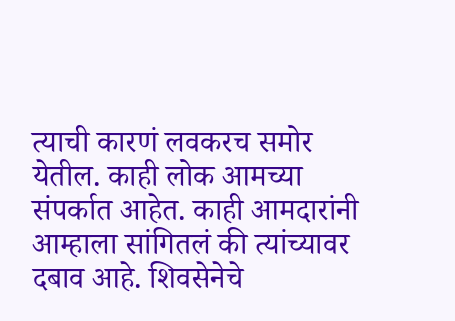त्याची कारणं लवकरच समोर येतील. काही लोक आमच्या संपर्कात आहेत. काही आमदारांनी आम्हाला सांगितलं की त्यांच्यावर दबाव आहे. शिवसेनेचे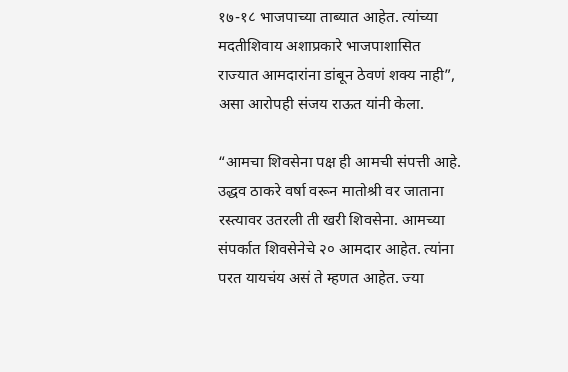१७-१८ भाजपाच्या ताब्यात आहेत. त्यांच्या मदतीशिवाय अशाप्रकारे भाजपाशासित राज्यात आमदारांना डांबून ठेवणं शक्य नाही”, असा आरोपही संजय राऊत यांनी केला.

“आमचा शिवसेना पक्ष ही आमची संपत्ती आहे. उद्धव ठाकरे वर्षा वरून मातोश्री वर जाताना रस्त्यावर उतरली ती खरी शिवसेना. आमच्या संपर्कात शिवसेनेचे २० आमदार आहेत. त्यांना परत यायचंय असं ते म्हणत आहेत. ज्या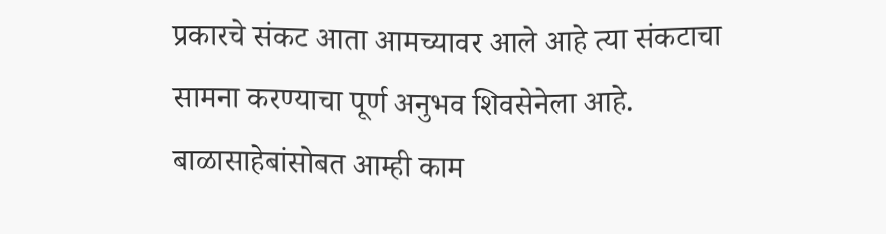प्रकारचे संकट आता आमच्यावर आले आहे त्या संकटाचा सामना करण्याचा पूर्ण अनुभव शिवसेनेला आहे. बाळासाहेबांसोबत आम्ही काम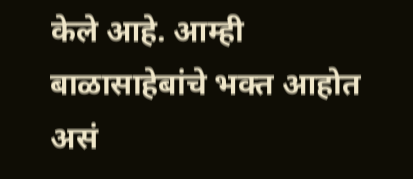केले आहे. आम्ही बाळासाहेबांचे भक्त आहोत असं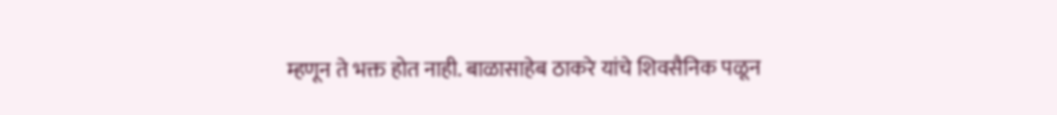म्हणून ते भक्त होत नाही. बाळासाहेब ठाकरे यांचे शिवसैनिक पळून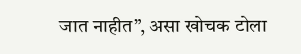जात नाहीत”, असा खोचक टोला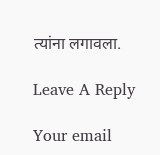त्यांना लगावला.

Leave A Reply

Your email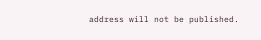address will not be published.